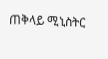ጠቅላይ ሚኒስትር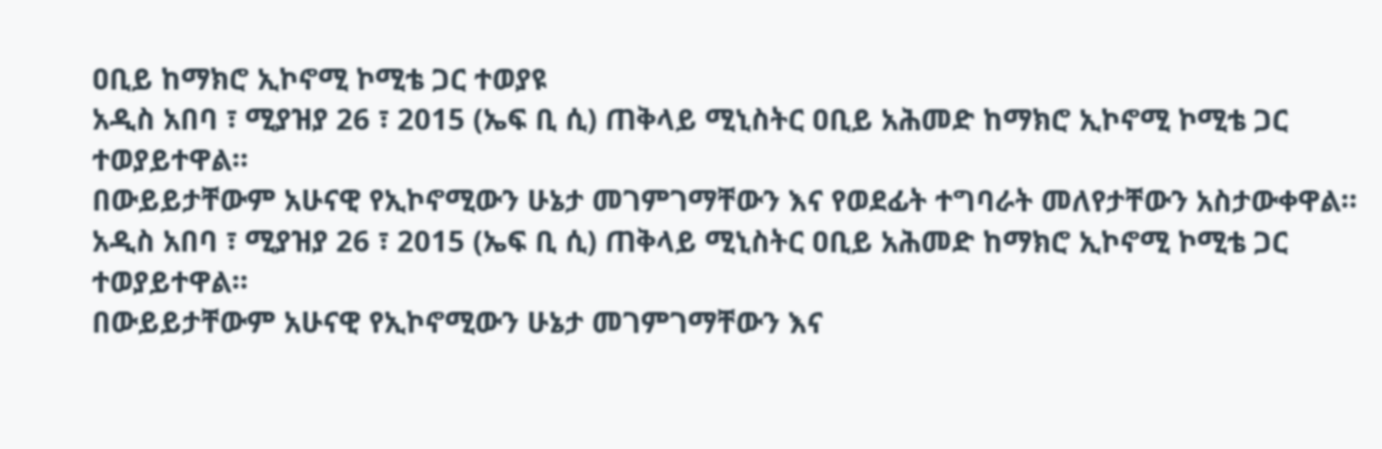ዐቢይ ከማክሮ ኢኮኖሚ ኮሚቴ ጋር ተወያዩ
አዲስ አበባ ፣ ሚያዝያ 26 ፣ 2015 (ኤፍ ቢ ሲ) ጠቅላይ ሚኒስትር ዐቢይ አሕመድ ከማክሮ ኢኮኖሚ ኮሚቴ ጋር ተወያይተዋል።
በውይይታቸውም አሁናዊ የኢኮኖሚውን ሁኔታ መገምገማቸውን እና የወደፊት ተግባራት መለየታቸውን አስታውቀዋል።
አዲስ አበባ ፣ ሚያዝያ 26 ፣ 2015 (ኤፍ ቢ ሲ) ጠቅላይ ሚኒስትር ዐቢይ አሕመድ ከማክሮ ኢኮኖሚ ኮሚቴ ጋር ተወያይተዋል።
በውይይታቸውም አሁናዊ የኢኮኖሚውን ሁኔታ መገምገማቸውን እና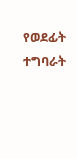የወደፊት ተግባራት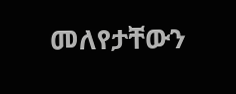መለየታቸውን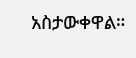አስታውቀዋል።